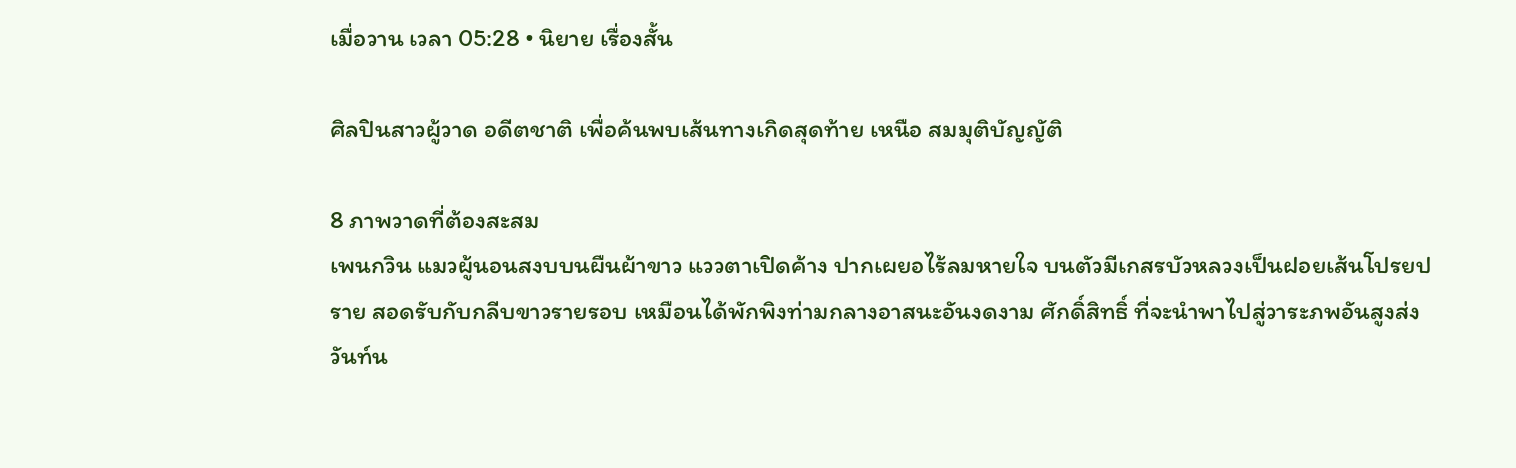เมื่อวาน เวลา 05:28 • นิยาย เรื่องสั้น

ศิลปินสาวผู้วาด อดีตชาติ เพื่อค้นพบเส้นทางเกิดสุดท้าย เหนือ สมมุติบัญญัติ

8 ภาพวาดที่ต้องสะสม
เพนกวิน แมวผู้นอนสงบบนผืนผ้าขาว แววตาเปิดค้าง ปากเผยอไร้ลมหายใจ บนตัวมีเกสรบัวหลวงเป็นฝอยเส้นโปรยปราย สอดรับกับกลีบขาวรายรอบ เหมือนได้พักพิงท่ามกลางอาสนะอันงดงาม ศักดิ์สิทธิ์ ที่จะนำพาไปสู่วาระภพอันสูงส่ง
วันท์น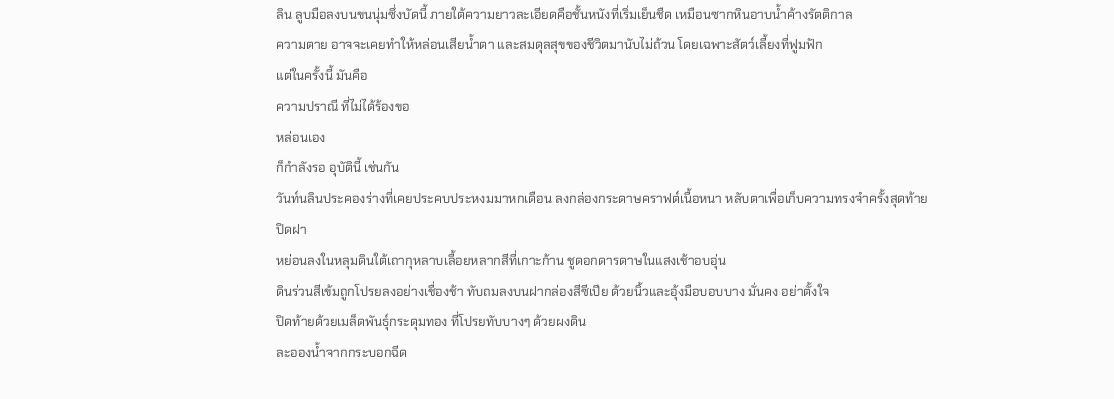ลิน ลูบมือลงบนขนนุ่มซึ่งบัดนี้ ภายใต้ความยาวละเอียดคือชั้นหนังที่เริ่มเย็นชืด เหมือนซากหินอาบน้ำค้างรัตติกาล
ความตาย อาจจะเคยทำให้หล่อนเสียน้ำตา และสมดุลสุขของชีวิตมานับไม่ถ้วน โดยเฉพาะสัตว์เลี้ยงที่ฟูมฟัก
แต่ในครั้งนี้ มันคือ
ความปราณี ที่ไม่ได้ร้องขอ
หล่อนเอง
ก็กำลังรอ อุบัตินี้ เช่นกัน
วันท์นลินประคองร่างที่เคยประคบประหงมมาหกเดือน ลงกล่องกระดาษคราฟต์เนื้อหนา หลับตาเพื่อเก็บความทรงจำครั้งสุดท้าย
ปิดฝา
หย่อนลงในหลุมดินใต้เถากุหลาบเลื้อยหลากสีที่เกาะก้าน ชูดอกดารดาษในแสงเช้าอบอุ่น
ดินร่วนสีเข้มถูกโปรยลงอย่างเชื่องช้า ทับถมลงบนฝากล่องสีซีเปีย ด้วยนิ้วและอุ้งมือบอบบาง มั่นคง อย่าตั้งใจ
ปิดท้ายด้วยเมล็ดพันธุ์กระดุมทอง ที่โปรยทับบางๆ ด้วยผงดิน
ละอองน้ำจากกระบอกฉีด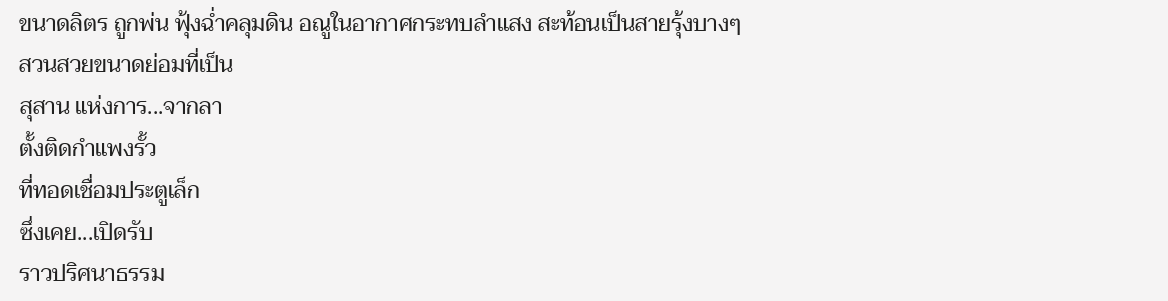ขนาดลิตร ถูกพ่น ฟุ้งฉ่ำคลุมดิน อณูในอากาศกระทบลำแสง สะท้อนเป็นสายรุ้งบางๆ
สวนสวยขนาดย่อมที่เป็น
สุสาน แห่งการ...จากลา
ตั้งติดกำแพงรั้ว
ที่ทอดเชื่อมประตูเล็ก
ซึ่งเคย...เปิดรับ
ราวปริศนาธรรม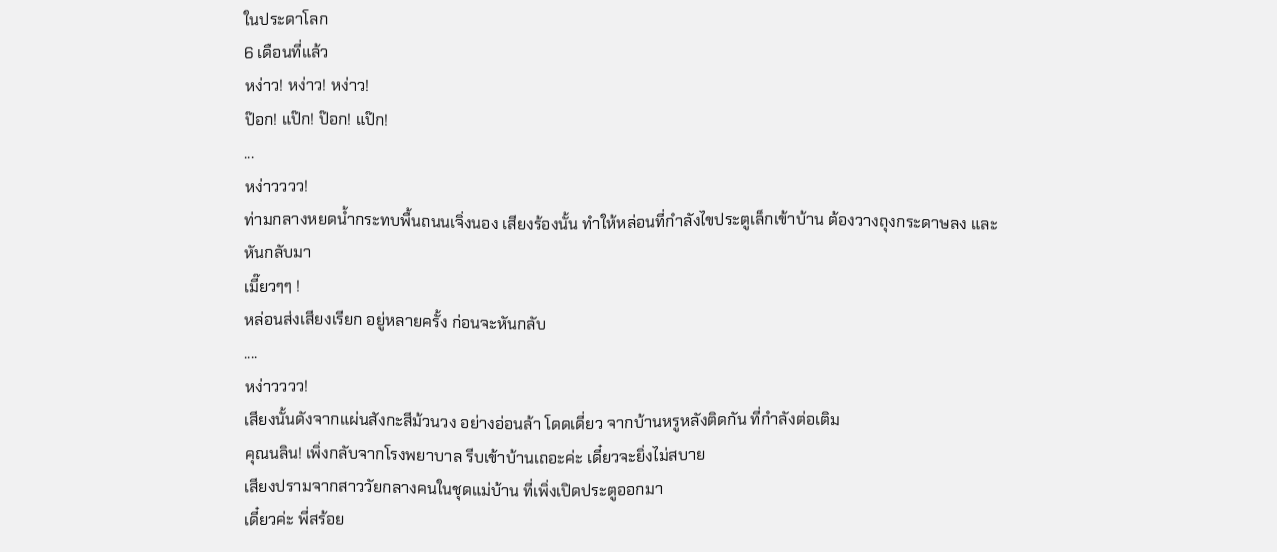ในประดาโลก
6 เดือนที่แล้ว
หง่าว! หง่าว! หง่าว!
ป๊อก! แป๊ก! ป๊อก! แป๊ก!
...
หง่าวววว!
ท่ามกลางหยดน้ำกระทบพื้นถนนเจิ่งนอง เสียงร้องนั้น ทำให้หล่อนที่กำลังไขประตูเล็กเข้าบ้าน ต้องวางถุงกระดาษลง และหันกลับมา
เมี๊ยวๆๆ !
หล่อนส่งเสียงเรียก อยู่หลายครั้ง ก่อนจะหันกลับ
....
หง่าวววว!
เสียงนั้นดังจากแผ่นสังกะสีม้วนวง อย่างอ่อนล้า โดดเดี่ยว จากบ้านหรูหลังติดกัน ที่กำลังต่อเติม
คุณนลิน! เพิ่งกลับจากโรงพยาบาล รีบเข้าบ้านเถอะค่ะ เดี๋ยวจะยิ่งไม่สบาย
เสียงปรามจากสาววัยกลางคนในชุดแม่บ้าน ที่เพิ่งเปิดประตูออกมา
เดี๋ยวค่ะ พี่สร้อย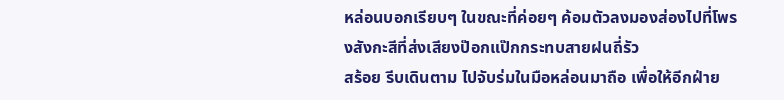หล่อนบอกเรียบๆ ในขณะที่ค่อยๆ ค้อมตัวลงมองส่องไปที่โพรงสังกะสีที่ส่งเสียงป๊อกแป๊กกระทบสายฝนถี่รัว
สร้อย รีบเดินตาม ไปจับร่มในมือหล่อนมาถือ เพื่อให้อีกฝ่าย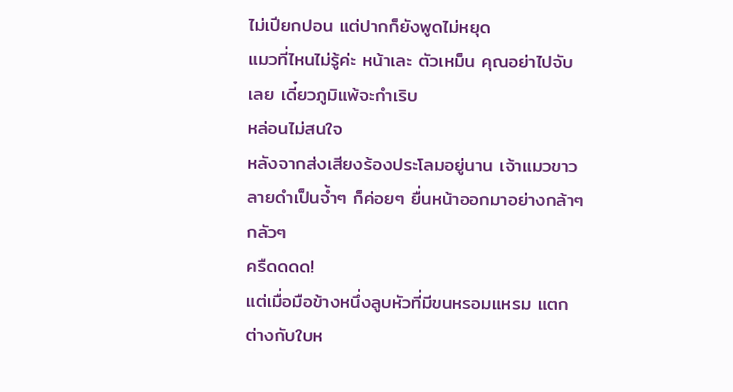ไม่เปียกปอน แต่ปากก็ยังพูดไม่หยุด
แมวที่ไหนไม่รู้ค่ะ หน้าเละ ตัวเหม็น คุณอย่าไปจับเลย เดี๋ยวภูมิแพ้จะกำเริบ
หล่อนไม่สนใจ
หลังจากส่งเสียงร้องประโลมอยู่นาน เจ้าแมวขาวลายดำเป็นจ้ำๆ ก็ค่อยๆ ยื่นหน้าออกมาอย่างกล้าๆ กลัวๆ
ครืดดดด!
แต่เมื่อมือข้างหนึ่งลูบหัวที่มีขนหรอมแหรม แตกต่างกับใบห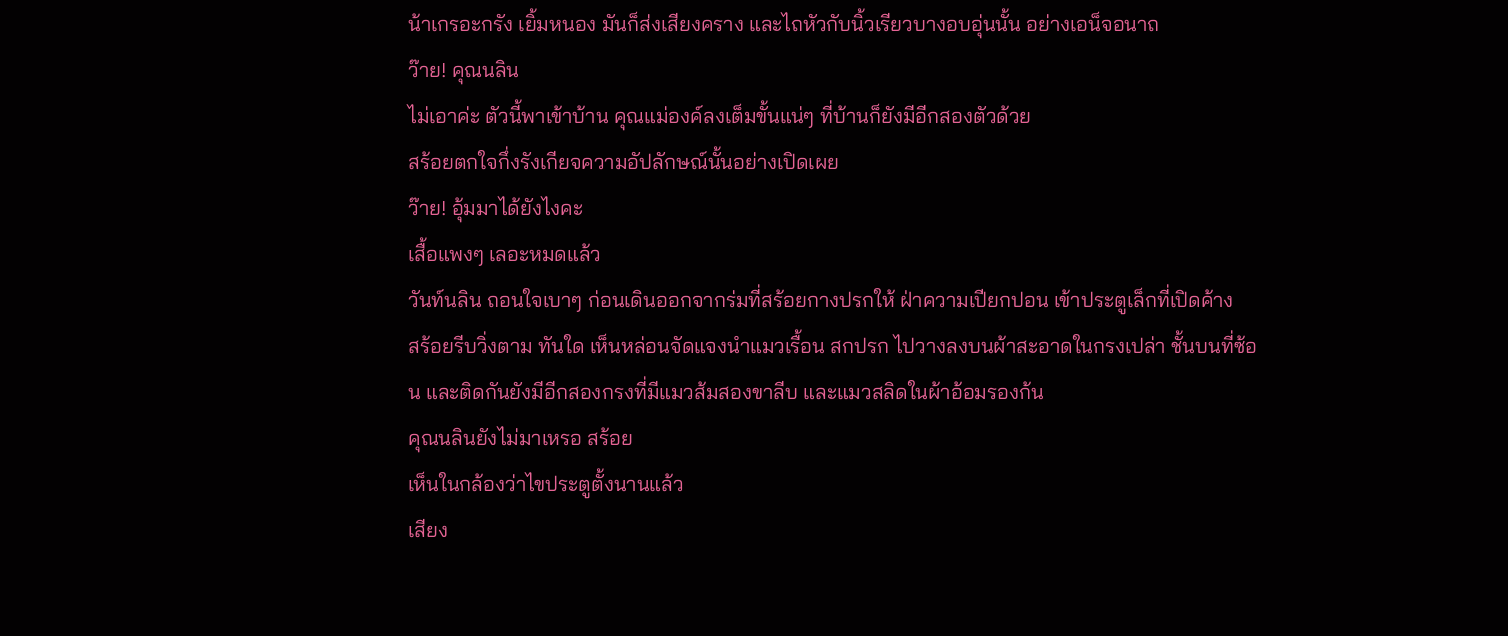น้าเกรอะกรัง เยิ้มหนอง มันก็ส่งเสียงคราง และไถหัวกับนิ้วเรียวบางอบอุ่นนั้น อย่างเอน็จอนาถ
ว๊าย! คุณนลิน
ไม่เอาค่ะ ตัวนี้พาเข้าบ้าน คุณแม่องค์ลงเต็มขั้นแน่ๆ ที่บ้านก็ยังมีอีกสองตัวด้วย
สร้อยตกใจกึ่งรังเกียจความอัปลักษณ์นั้นอย่างเปิดเผย
ว๊าย! อุ้มมาได้ยังไงคะ
เสื้อแพงๆ เลอะหมดแล้ว
วันท์นลิน ถอนใจเบาๆ ก่อนเดินออกจากร่มที่สร้อยกางปรกให้ ฝ่าความเปียกปอน เข้าประตูเล็กที่เปิดค้าง
สร้อยรีบวิ่งตาม ทันใด เห็นหล่อนจัดแจงนำแมวเรื้อน สกปรก ไปวางลงบนผ้าสะอาดในกรงเปล่า ชั้นบนที่ซ้อน และติดกันยังมีอีกสองกรงที่มีแมวส้มสองขาลีบ และแมวสลิดในผ้าอ้อมรองก้น
คุณนลินยังไม่มาเหรอ สร้อย
เห็นในกล้องว่าไขประตูตั้งนานแล้ว
เสียง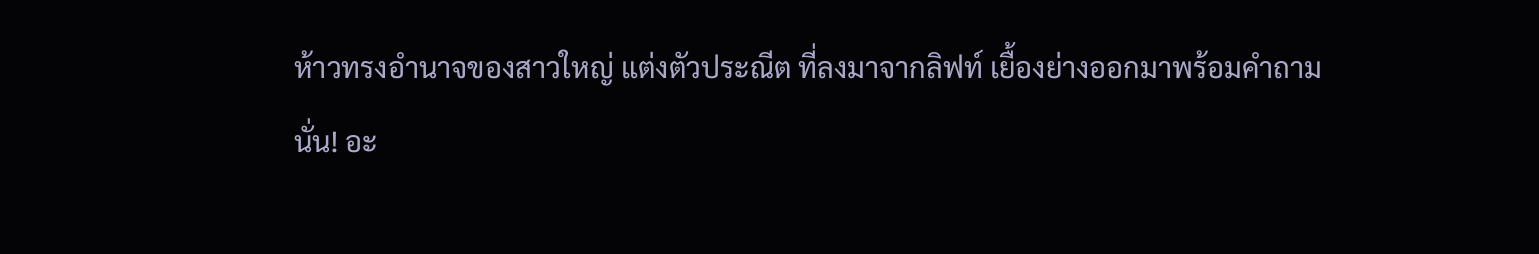ห้าวทรงอำนาจของสาวใหญ่ แต่งตัวประณีต ที่ลงมาจากลิฟท์ เยื้องย่างออกมาพร้อมคำถาม
นั่น! อะ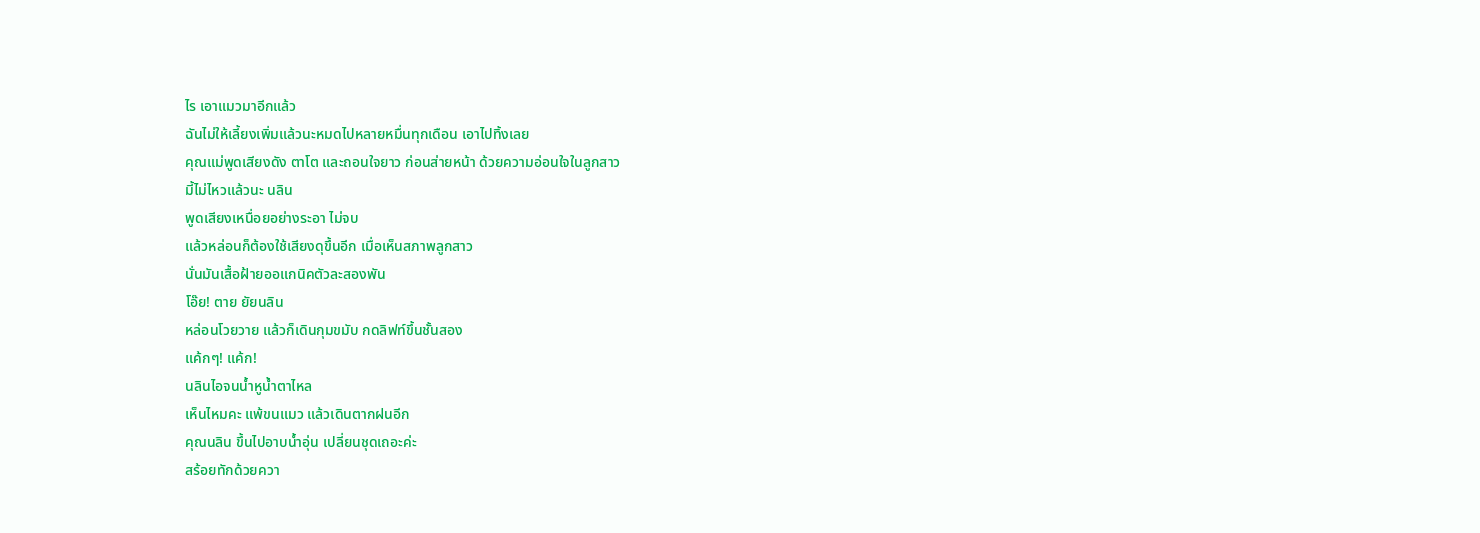ไร เอาแมวมาอีกแล้ว
ฉันไม่ให้เลี้ยงเพิ่มแล้วนะหมดไปหลายหมื่นทุกเดือน เอาไปทิ้งเลย
คุณแม่พูดเสียงดัง ตาโต และถอนใจยาว ก่อนส่ายหน้า ด้วยความอ่อนใจในลูกสาว
มี้ไม่ไหวแล้วนะ นลิน
พูดเสียงเหนื่อยอย่างระอา ไม่จบ
แล้วหล่อนก็ต้องใช้เสียงดุขึ้นอีก เมื่อเห็นสภาพลูกสาว
นั่นมันเสื้อฝ้ายออแกนิคตัวละสองพัน
โอ๊ย! ตาย ยัยนลิน
หล่อนโวยวาย แล้วก็เดินกุมขมับ กดลิฟท์ขึ้นชั้นสอง
แค้กๆ! แค้ก!
นลินไอจนน้ำหูน้ำตาไหล
เห็นไหมคะ แพ้ขนแมว แล้วเดินตากฝนอีก
คุณนลิน ขึ้นไปอาบน้ำอุ่น เปลี่ยนชุดเถอะค่ะ
สร้อยทักด้วยควา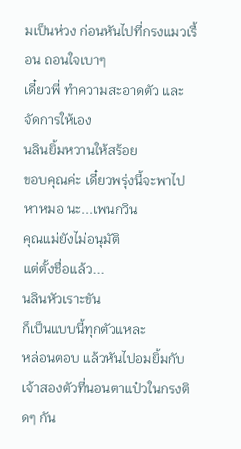มเป็นห่วง ก่อนหันไปที่กรงแมวเรื้อน ถอนใจเบาๆ
เดี๋ยวพี่ ทำความสะอาดตัว และจัดการให้เอง
นลินยิ้มหวานให้สร้อย
ขอบคุณค่ะ เดี๋ยวพรุ่งนี้จะพาไปหาหมอ นะ...เพนกวิน
คุณแม่ยังไม่อนุมัติ
แต่ตั้งชื่อแล้ว...
นลินหัวเราะขัน
ก็เป็นแบบนี้ทุกตัวแหละ
หล่อนตอบ แล้วหันไปอมยิ้มกับเจ้าสองตัวที่นอนตาแป๋วในกรงติดๆ กัน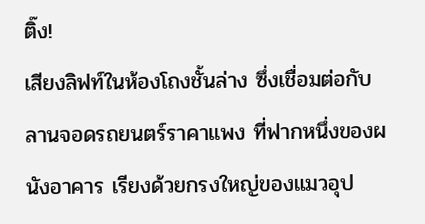ติ๊ง!
เสียงลิฟท์ในห้องโถงชั้นล่าง ซึ่งเชื่อมต่อกับลานจอดรถยนตร์ราคาแพง ที่ฟากหนึ่งของผนังอาคาร เรียงด้วยกรงใหญ่ของแมวอุป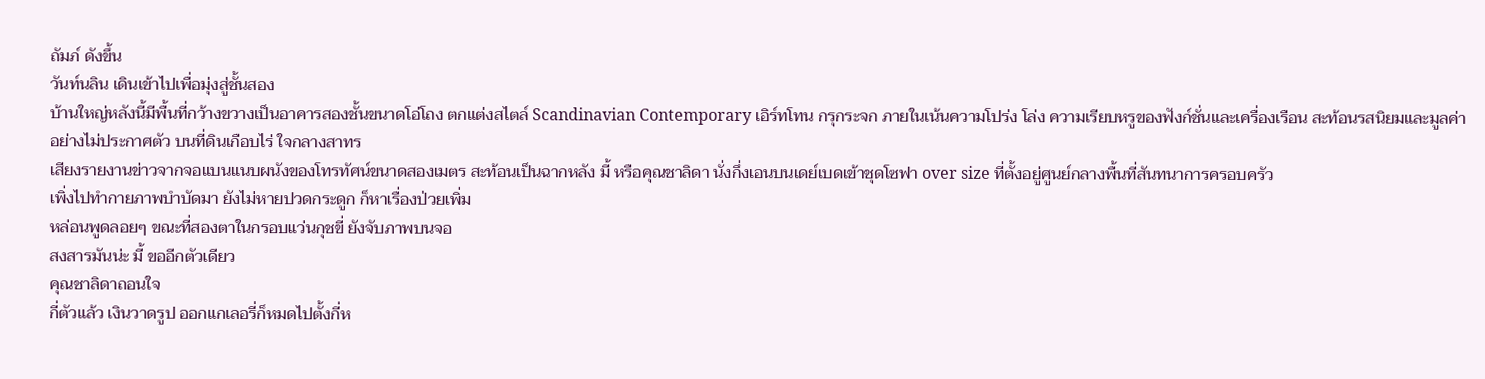ถัมภ์ ดังขึ้น
วันท์นลิน เดินเข้าไปเพื่อมุ่งสู่ชั้นสอง
บ้านใหญ่หลังนี้มีพื้นที่กว้างขวางเป็นอาคารสองชั้นขนาดโอ่โถง ตกแต่งสไตล์ Scandinavian Contemporary เอิร์ทโทน กรุกระจก ภายในเน้นความโปร่ง โล่ง ความเรียบหรูของฟังก์ชั่นและเครื่องเรือน สะท้อนรสนิยมและมูลค่าอย่างไม่ประกาศตัว บนที่ดินเกือบไร่ ใจกลางสาทร
เสียงรายงานข่าวจากจอแบนแนบผนังของโทรทัศน์ขนาดสองเมตร สะท้อนเป็นฉากหลัง มี้ หรือคุณชาลิดา นั่งกึ่งเอนบนเดย์เบดเข้าชุดโซฟา over size ที่ตั้งอยู่ศูนย์กลางพื้นที่สันทนาการครอบครัว
เพิ่งไปทำกายภาพบำบัดมา ยังไม่หายปวดกระดูก ก็หาเรื่องป่วยเพิ่ม
หล่อนพูดลอยๆ ขณะที่สองตาในกรอบแว่นกุชขี่ ยังจับภาพบนจอ
สงสารมันน่ะ มี้ ขออีกตัวเดียว
คุณชาลิดาถอนใจ
กี่ตัวแล้ว เงินวาดรูป ออกแกเลอรี่ก็หมดไปตั้งกี่ห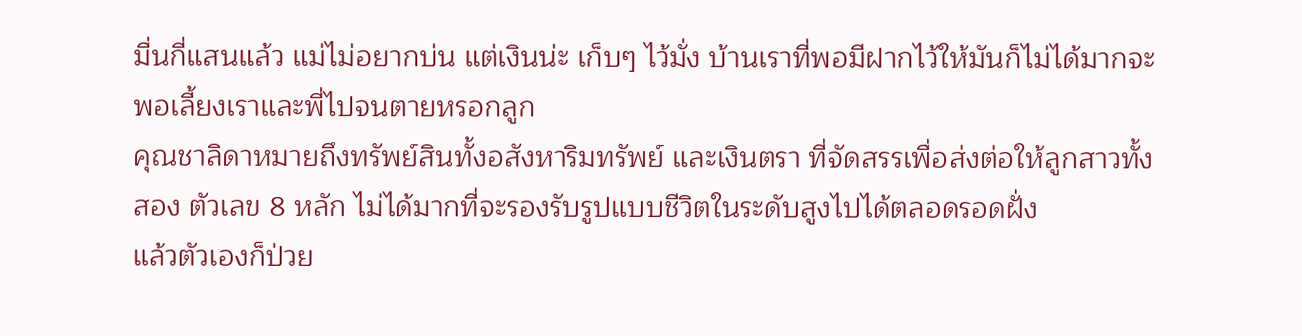มื่นกี่แสนแล้ว แม่ไม่อยากบ่น แต่เงินน่ะ เก็บๆ ไว้มั่ง บ้านเราที่พอมีฝากไว้ให้มันก็ไม่ได้มากจะพอเลี้ยงเราและพี่ไปจนตายหรอกลูก
คุณชาลิดาหมายถึงทรัพย์สินทั้งอสังหาริมทรัพย์ และเงินตรา ที่จัดสรรเพื่อส่งต่อให้ลูกสาวทั้งสอง ตัวเลข 8 หลัก ไม่ได้มากที่จะรองรับรูปแบบชีวิตในระดับสูงไปได้ตลอดรอดฝั่ง
แล้วตัวเองก็ป่วย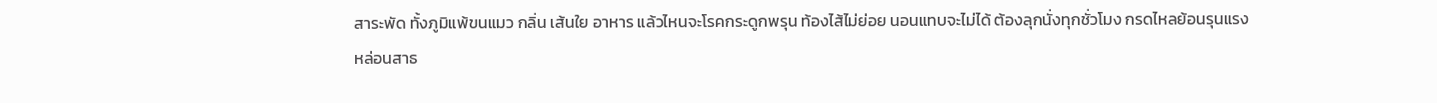สาระพัด ทั้งภูมิแพ้ขนแมว กลิ่น เส้นใย อาหาร แล้วไหนจะโรคกระดูกพรุน ท้องไส้ไม่ย่อย นอนแทบจะไม่ได้ ต้องลุกนั่งทุกชั่วโมง กรดไหลย้อนรุนแรง
หล่อนสาธ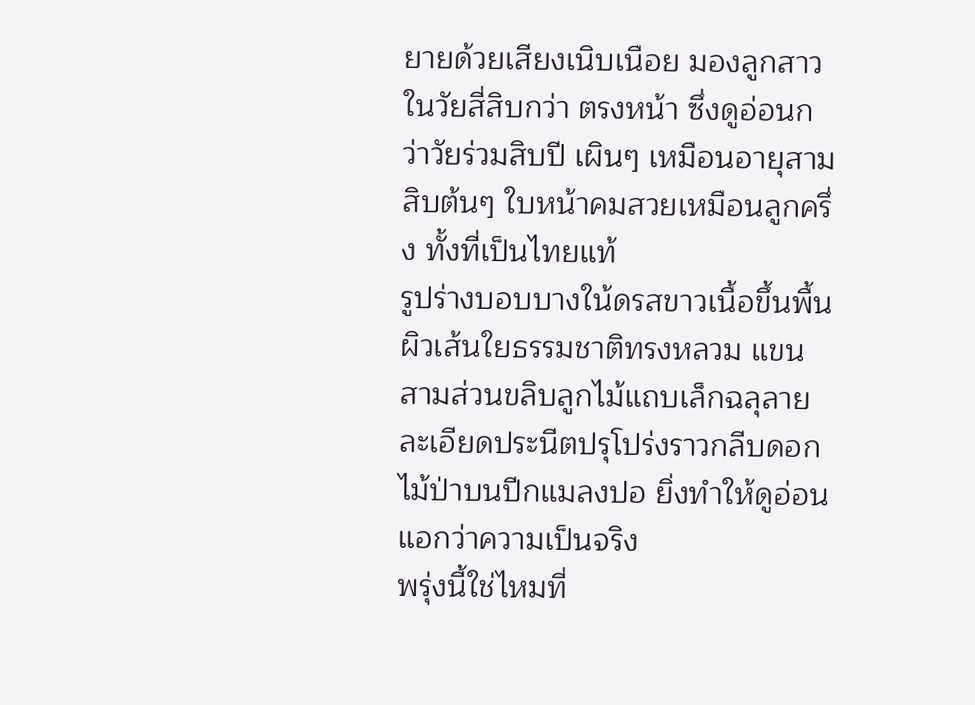ยายด้วยเสียงเนิบเนือย มองลูกสาวในวัยสี่สิบกว่า ตรงหน้า ซึ่งดูอ่อนกว่าวัยร่วมสิบปี เผินๆ เหมือนอายุสามสิบต้นๆ ใบหน้าคมสวยเหมือนลูกครึ่ง ทั้งที่เป็นไทยแท้
รูปร่างบอบบางใน้ดรสขาวเนื้อขึ้นพื้นผิวเส้นใยธรรมชาติทรงหลวม แขนสามส่วนขลิบลูกไม้แถบเล็กฉลุลายละเอียดประนีตปรุโปร่งราวกลีบดอกไม้ป่าบนปีกแมลงปอ ยิ่งทำให้ดูอ่อนแอกว่าความเป็นจริง
พรุ่งนี้ใช่ไหมที่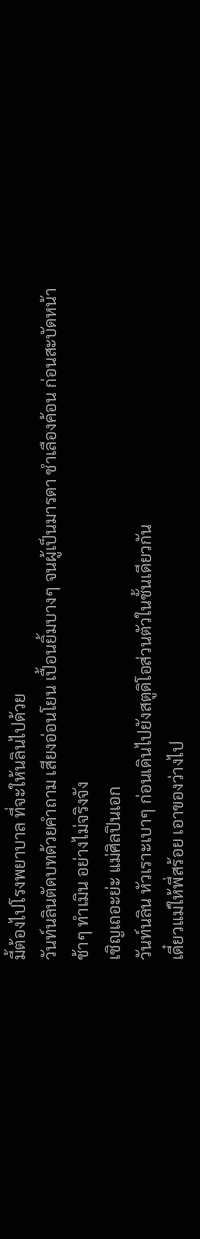มี้ต้องไปโรงพยาบาล ที่จะให้นลินไปด้วย
วันท์นลินตัดบทด้วยคำถาม เสียงอ่อนโยน เปื้อนยิ้มบางๆ จนผู้เป็นมารดา ชำเลืองค้อน ก่อนสะบัดหน้าช้าๆ ทำเมิน อย่างไม่จริงจัง
เชิญเถอะย่ะ แม่ศิลปินเอก
วันท์นลิน หัวเราะเบาๆ ก่อนเดินไปยังสตูดิโอส่วนตัวในชั้นเดียวกัน
เดี๋ยวแม่ให้พี่สร้อย เอาของว่างไป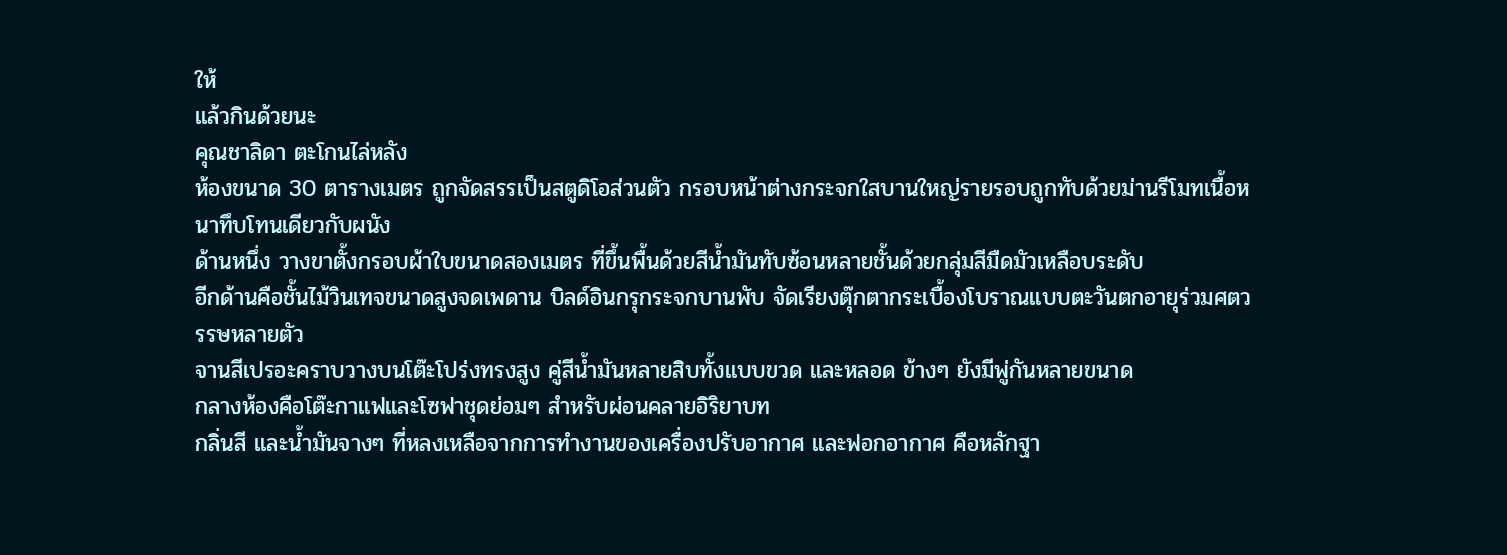ให้
แล้วกินด้วยนะ
คุณชาลิดา ตะโกนไล่หลัง
ห้องขนาด 30 ตารางเมตร ถูกจัดสรรเป็นสตูดิโอส่วนตัว กรอบหน้าต่างกระจกใสบานใหญ่รายรอบถูกทับด้วยม่านรีโมทเนื้อหนาทึบโทนเดียวกับผนัง
ด้านหนึ่ง วางขาตั้งกรอบผ้าใบขนาดสองเมตร ที่ขึ้นพื้นด้วยสีน้ำมันทับซ้อนหลายชั้นด้วยกลุ่มสีมืดมัวเหลือบระดับ
อีกด้านคือชั้นไม้วินเทจขนาดสูงจดเพดาน บิลด์อินกรุกระจกบานพับ จัดเรียงตุ๊กตากระเบื้องโบราณแบบตะวันตกอายุร่วมศตวรรษหลายตัว
จานสีเปรอะคราบวางบนโต๊ะโปร่งทรงสูง คู่สีน้ำมันหลายสิบทั้งแบบขวด และหลอด ข้างๆ ยังมีพู่กันหลายขนาด
กลางห้องคือโต๊ะกาแฟและโซฟาชุดย่อมๆ สำหรับผ่อนคลายอิริยาบท
กลิ่นสี และน้ำมันจางๆ ที่หลงเหลือจากการทำงานของเครื่องปรับอากาศ และฟอกอากาศ คือหลักฐา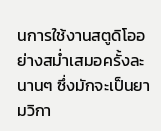นการใช้งานสตูดิโออย่างสม่ำเสมอครั้งละนานๆ ซึ่งมักจะเป็นยามวิกา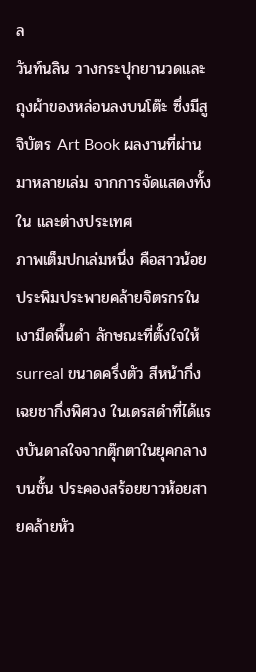ล
วันท์นลิน วางกระปุกยานวดและถุงผ้าของหล่อนลงบนโต๊ะ ซึ่งมีสูจิบัตร Art Book ผลงานที่ผ่านมาหลายเล่ม จากการจัดแสดงทั้งใน และต่างประเทศ
ภาพเต็มปกเล่มหนึ่ง คือสาวน้อยประพิมประพายคล้ายจิตรกรในเงามืดพื้นดำ ลักษณะที่ตั้งใจให้ surreal ขนาดครึ่งตัว สีหน้ากึ่งเฉยชากึ่งพิศวง ในเดรสดำที่ได้แรงบันดาลใจจากตุ๊กตาในยุคกลางบนชั้น ประคองสร้อยยาวห้อยสายคล้ายหัว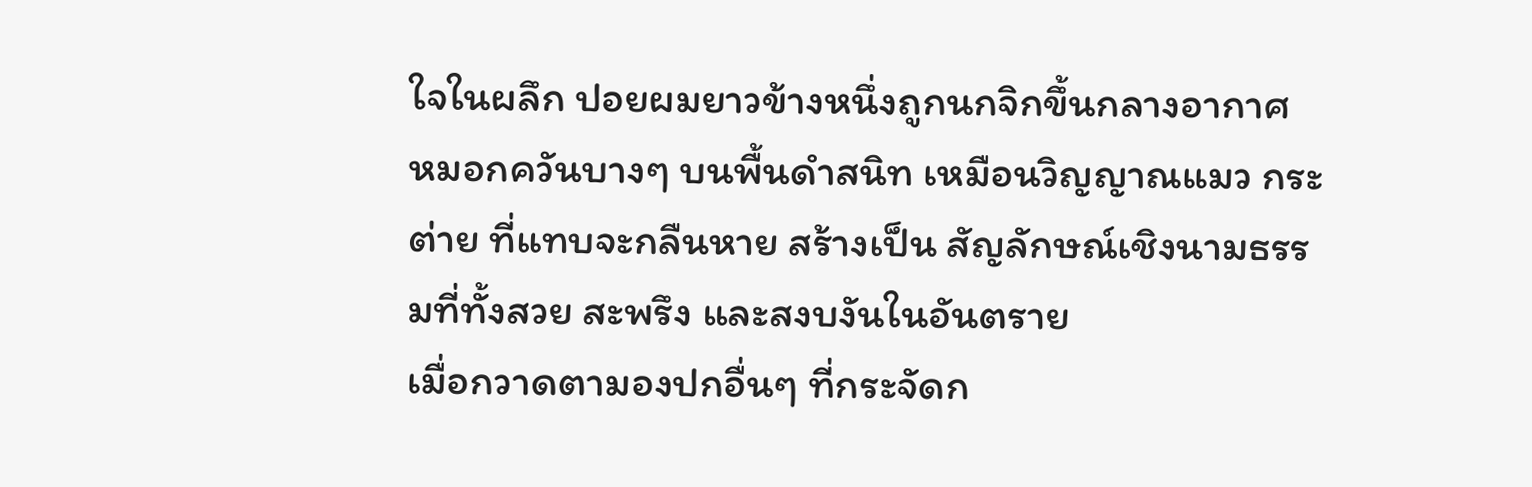ใจในผลึก ปอยผมยาวข้างหนึ่งถูกนกจิกขึ้นกลางอากาศ
หมอกควันบางๆ บนพื้นดำสนิท เหมือนวิญญาณแมว กระต่าย ที่แทบจะกลืนหาย สร้างเป็น สัญลักษณ์เชิงนามธรรมที่ทั้งสวย สะพรึง และสงบงันในอันตราย
เมื่อกวาดตามองปกอื่นๆ ที่กระจัดก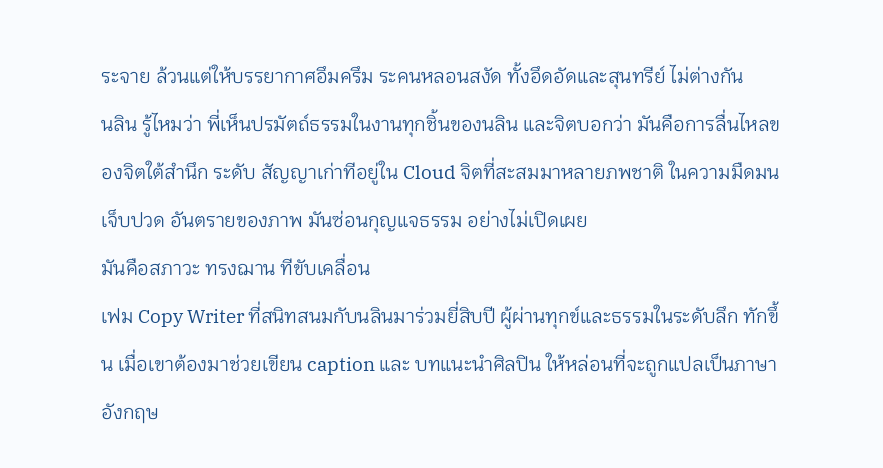ระจาย ล้วนแต่ให้บรรยากาศอึมครึม ระคนหลอนสงัด ทั้งอึดอัดและสุนทรีย์ ไม่ต่างกัน
นลิน รู้ไหมว่า พี่เห็นปรมัตถ์ธรรมในงานทุกชิ้นของนลิน และจิตบอกว่า มันคือการลื่นไหลของจิตใต้สำนึก ระดับ สัญญาเก่าทีอยู่ใน Cloud จิตที่สะสมมาหลายภพชาติ ในความมืดมน เจ็บปวด อันตรายของภาพ มันซ่อนกุญแจธรรม อย่างไม่เปิดเผย
มันคือสภาวะ ทรงฌาน ทีขับเคลื่อน
เฟม Copy Writer ที่สนิทสนมกับนลินมาร่วมยี่สิบปี ผู้ผ่านทุกข์และธรรมในระดับลึก ทักขึ้น เมื่อเขาต้องมาช่วยเขียน caption และ บทแนะนำศิลปิน ให้หล่อนที่จะถูกแปลเป็นภาษาอังกฤษ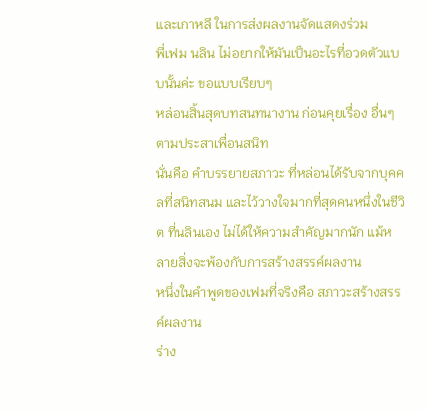และเกาหลี ในการส่งผลงานจัดแสดงร่วม
พี่เฟม นลิน ไม่อยากให้มันเป็นอะไรที่อวดตัวแบบนั้นค่ะ ขอแบบเรียบๆ
หล่อนสิ้นสุดบทสนทนางาน ก่อนคุยเรื่อง อื่นๆ ตามประสาเพื่อนสนิท
นั่นคือ คำบรรยายสภาวะ ที่หล่อนได้รับจากบุคคลที่สนิทสนม และไว้วางใจมากที่สุดคนหนึ่งในชีวิต ที่นลินเอง ไม่ได้ให้ความสำคัญมากนัก แม้หลายสิ่งจะพ้องกับการสร้างสรรค์ผลงาน
หนึ่งในคำพูดของเฟมที่จริงคือ สภาวะสร้างสรรค์ผลงาน
ร่าง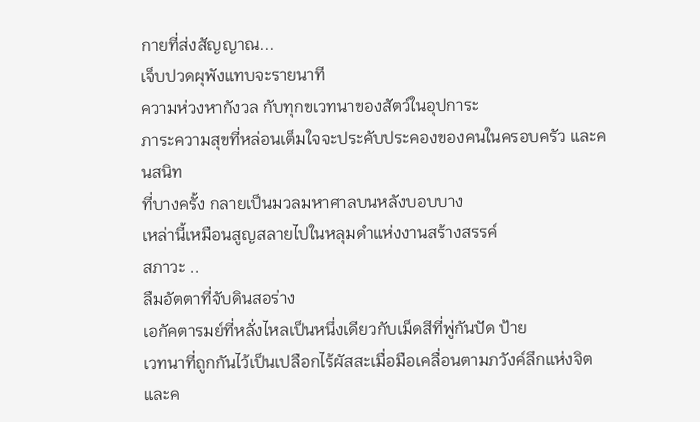กายที่ส่งสัญญาณ...
เจ็บปวดผุพังแทบจะรายนาที
ความห่วงหากังวล กับทุกขเวทนาของสัตว์ในอุปการะ
ภาระความสุขที่หล่อนเต็มใจจะประคับประคองของคนในครอบครัว และคนสนิท
ที่บางครั้ง กลายเป็นมวลมหาศาลบนหลังบอบบาง
เหล่านี้เหมือนสูญสลายไปในหลุมดำแห่งงานสร้างสรรค์
สภาวะ ..
ลืมอัตตาที่จับดินสอร่าง
เอกัคตารมย์ที่หลั่งไหลเป็นหนึ่งเดียวกับเม็ดสีที่พู่กันปัด ป้าย
เวทนาที่ถูกกันไว้เป็นเปลือกไร้ผัสสะเมื่อมือเคลื่อนตามภวังค์ลึกแห่งจิต
และค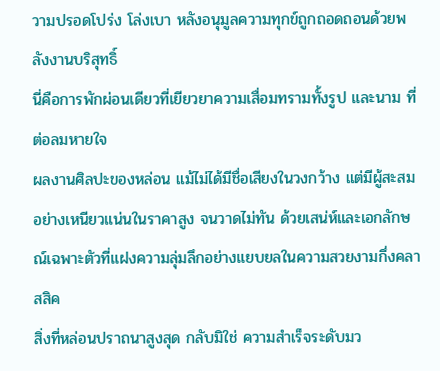วามปรอดโปร่ง โล่งเบา หลังอนุมูลความทุกข์ถูกถอดถอนด้วยพลังงานบริสุทธิ์
นี่คือการพักผ่อนเดียวที่เยียวยาความเสื่อมทรามทั้งรูป และนาม ที่ต่อลมหายใจ
ผลงานศิลปะของหล่อน แม้ไม่ได้มีชื่อเสียงในวงกว้าง แต่มีผู้สะสมอย่างเหนียวแน่นในราคาสูง จนวาดไม่ทัน ด้วยเสน่ห์และเอกลักษณ์เฉพาะตัวที่แฝงความลุ่มลึกอย่างแยบยลในความสวยงามกึ่งคลาสสิค
สิ่งที่หล่อนปราถนาสูงสุด กลับมิใช่ ความสำเร็จระดับมว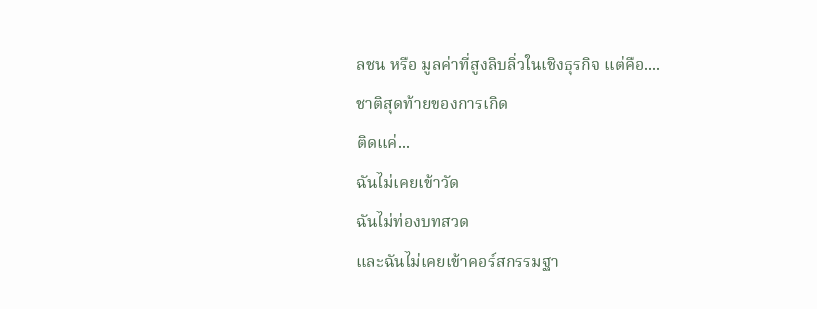ลชน หรือ มูลค่าที่สูงลิบลิ่วในเชิงธุรกิจ แต่คือ....
ชาติสุดท้ายของการเกิด
ติดแค่...
ฉันไม่เคยเข้าวัด
ฉันไม่ท่องบทสวด
และฉันไม่เคยเข้าคอร์สกรรมฐา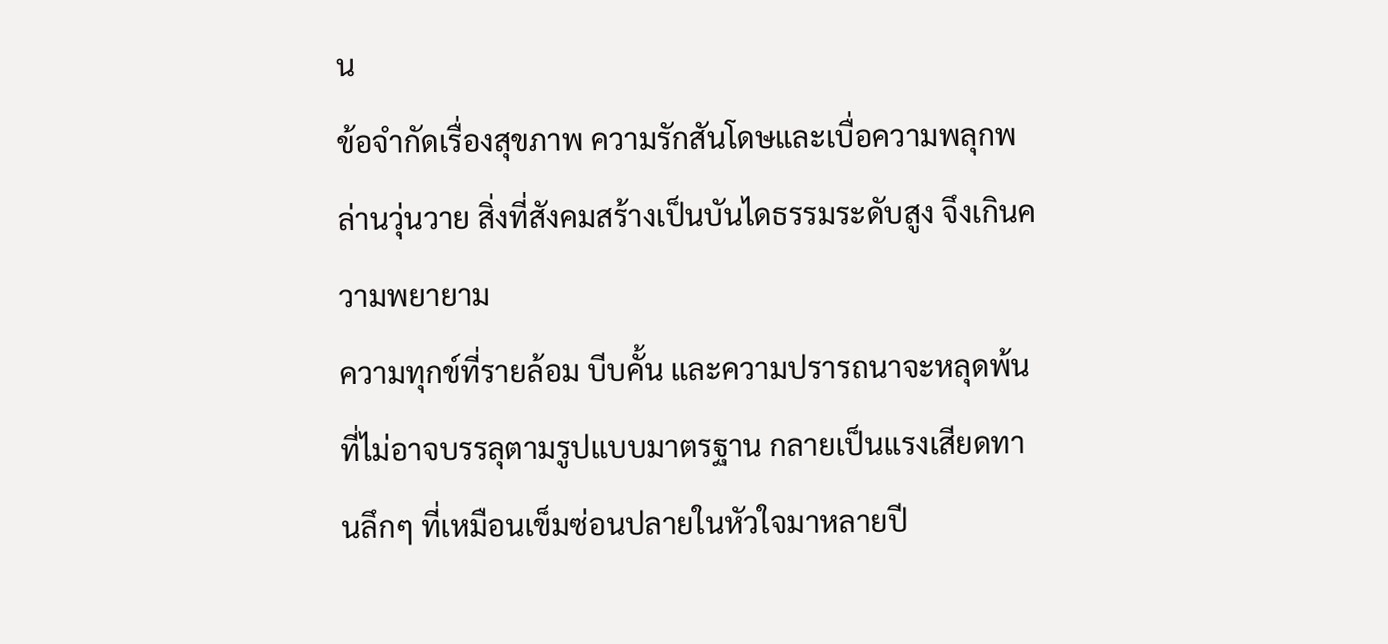น
ข้อจำกัดเรื่องสุขภาพ ความรักสันโดษและเบื่อความพลุกพล่านวุ่นวาย สิ่งที่สังคมสร้างเป็นบันไดธรรมระดับสูง จึงเกินความพยายาม
ความทุกข์ที่รายล้อม บีบคั้น และความปรารถนาจะหลุดพ้นที่ไม่อาจบรรลุตามรูปแบบมาตรฐาน กลายเป็นแรงเสียดทานลึกๆ ที่เหมือนเข็มซ่อนปลายในหัวใจมาหลายปี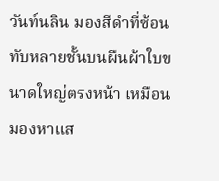วันท์นลิน มองสีดำที่ซ้อนทับหลายชั้นบนผืนผ้าใบขนาดใหญ่ตรงหน้า เหมือนมองหาแส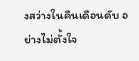งสว่างในคืนเดือนดับ อย่างไม่ตั้งใจ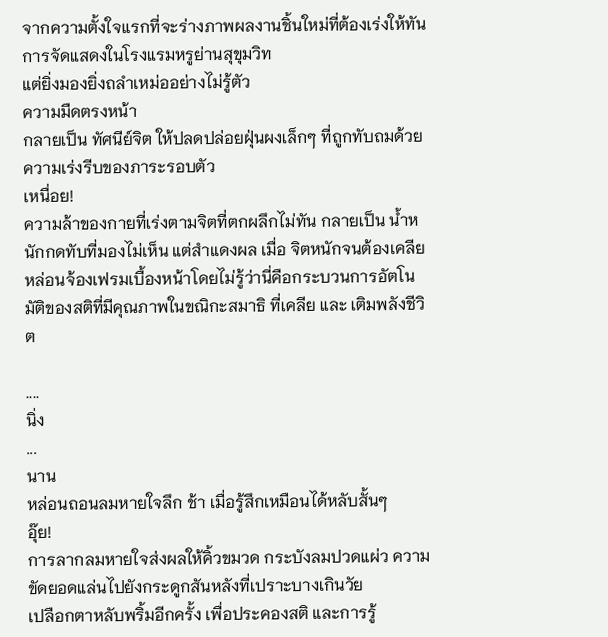จากความตั้งใจแรกที่จะร่างภาพผลงานชิ้นใหม่ที่ต้องเร่งให้ทันการจัดแสดงในโรงแรมหรูย่านสุขุมวิท
แต่ยิ่งมองยิ่งถลำเหม่ออย่างไม่รู้ตัว
ความมืดตรงหน้า
กลายเป็น ทัศนีย์จิต ให้ปลดปล่อยฝุ่นผงเล็กๆ ที่ถูกทับถมด้วยความเร่งรีบของภาระรอบตัว
เหนื่อย!
ความล้าของกายที่เร่งตามจิตที่ตกผลึกไม่ทัน กลายเป็น น้ำหนักกดทับที่มองไม่เห็น แต่สำแดงผล เมื่อ จิตหนักจนต้องเคลีย
หล่อนจ้องเฟรมเบื้องหน้าโดยไม่รู้ว่านี่คือกระบวนการอัตโนมัติของสติที่มีคุณภาพในขณิกะสมาธิ ที่เคลีย และ เติมพลังชีวิต

....
นิ่ง
...
นาน
หล่อนถอนลมหายใจลึก ช้า เมื่อรู้สึกเหมือนได้หลับสั้นๆ
อุ๊ย!
การลากลมหายใจส่งผลให้คิ้วขมวด กระบังลมปวดแผ่ว ความขัดยอดแล่นไปยังกระดูกสันหลังที่เปราะบางเกินวัย
เปลือกตาหลับพริ้มอีกครั้ง เพื่อประคองสติ และการรู้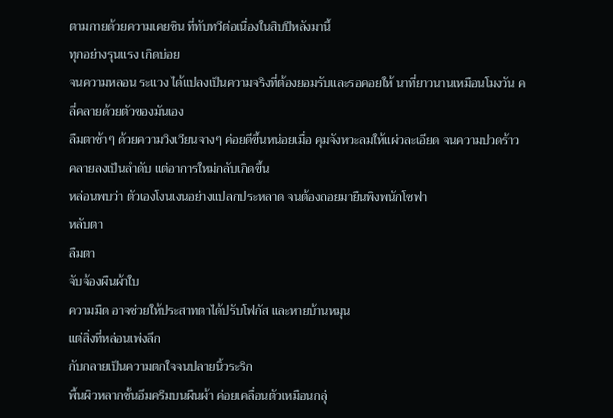ตามกายด้วยความเคยชิน ที่ทับทวีต่อเนื่องในสิบปีหลังมานี้
ทุกอย่างรุนแรง เกิดบ่อย
จนความหลอน ระแวง ได้แปลงเป็นความจริงที่ต้องยอมรับและรอคอยให้ นาที่ยาวนานเหมือนโมงวัน คลี่คลายด้วยตัวของมันเอง
ลืมตาช้าๆ ด้วยความวิงเวียนจางๆ ค่อยดีขึ้นหน่อยเมื่อ คุมจังหวะลมให้แผ่วละเอียด จนความปวดร้าว คลายลงเป็นลำดับ แต่อาการใหม่กลับเกิดขึ้น
หล่อนพบว่า ตัวเองโงนเงนอย่างแปลกประหลาด จนต้องถอยมายืนพิงพนักโซฟา
หลับตา
ลืมตา
จับจ้องผืนผ้าใบ
ความมืด อาจช่วยให้ประสาทตาได้ปรับโฟกัส และหายบ้านหมุน
แต่สิ่งที่หล่อนเพ่งลึก
กับกลายเป็นความตกใจจนปลายนิ้วระริก
พื้นผิวหลากชั้นอึมครึมบนผืนผ้า ค่อยเคลื่อนตัวเหมือนกลุ่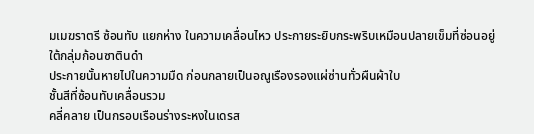มเมฆราตรี ซ้อนทับ แยกห่าง ในความเคลื่อนไหว ประกายระยิบกระพริบเหมือนปลายเข็มที่ซ่อนอยู่ใต้กลุ่มก้อนซาตินดำ
ประกายนั้นหายไปในความมืด ก่อนกลายเป็นอณูเรืองรองแผ่ซ่านทั่วผืนผ้าใบ
ชั้นสีที่ซ้อนทับเคลื่อนรวม
คลี่คลาย เป็นกรอบเรือนร่างระหงในเดรส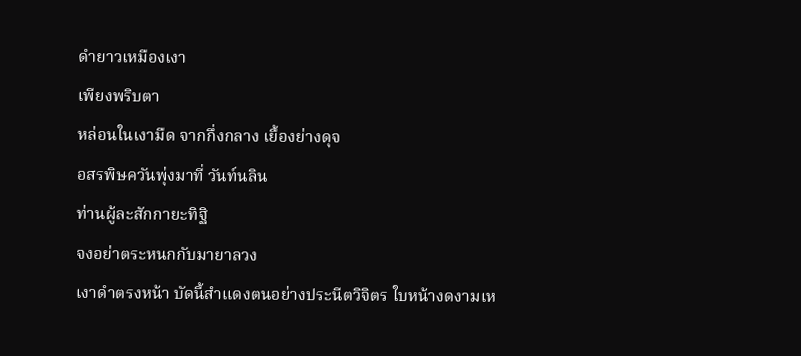ดำยาวเหมืองเงา
เพียงพริบตา
หล่อนในเงามืด จากกึ่งกลาง เยื้องย่างดุจ
อสรพิษควันพุ่งมาที่ วันท์นลิน
ท่านผู้ละสักกายะทิฐิ
จงอย่าตระหนกกับมายาลวง
เงาดำตรงหน้า บัดนี้สำแดงตนอย่างประนีตวิจิตร ใบหน้างดงามเห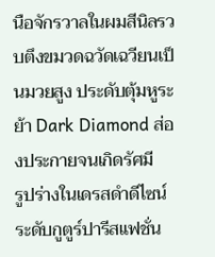นือจักรวาลในผมสีนิลรวบตึงขมวดฉวัดเฉวียนเป็นมวยสูง ประดับตุ้มหูระย้า Dark Diamond ส่องประกายจนเกิดรัศมี
รูปร่างในเดรสดำดีไซน์ระดับกูตูร์ปารีสแฟชั่น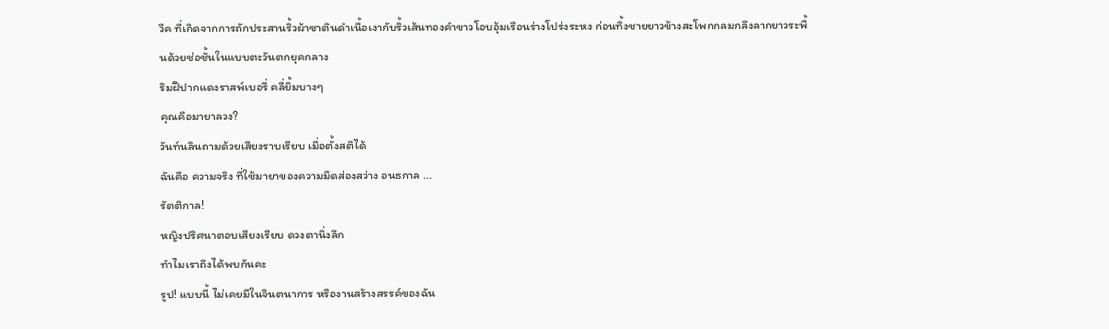วีค ที่เกิดจากการถักประสานริ้วผ้าซาตินดำเนื้อเงากับริ้วเส้นทองคำขาวโอบอุ้มเรือนร่างโปร่งระหง ก่อนทิ้งชายยาวข้างสะโพกกลมกลึงลากยาวระพื้นด้วยช่อชั้นในแบบตะวันตกยุคกลาง
ริมฝีปากแดงราสพ์เบอรี่ คลี่ยิ้มบางๆ
คุณคือมายาลวง?
วันท์นลินถามด้วยเสียงราบเรียบ เมื่อตั้งสติได้
ฉันคือ ความจริง ที่ใช้มายาของความมืดส่องสว่าง อนธกาล ...
รัตติกาล!
หญิงปริศนาตอบเสียงเรียบ ดวงตานิ่งลึก
ทำไมเราถึงได้พบกันคะ
รูป! แบบนี้ ไม่เคยมีในจินตนาการ หรืองานสร้างสรรค์ของฉัน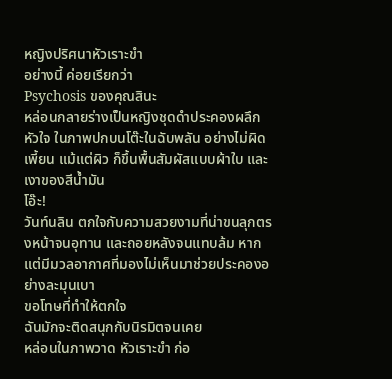หญิงปริศนาหัวเราะขำ
อย่างนี้ ค่อยเรียกว่า
Psychosis ของคุณสินะ
หล่อนกลายร่างเป็นหญิงชุดดำประคองผลึกหัวใจ ในภาพปกบนโต๊ะในฉับพลัน อย่างไม่ผิดเพี้ยน แม้แต่ผิว ก็ขึ้นพื้นสัมผัสแบบผ้าใบ และเงาของสีน้ำมัน
โอ๊ะ!
วันท์นลิน ตกใจกับความสวยงามที่น่าขนลุกตรงหน้าจนอุทาน และถอยหลังจนแทบล้ม หากแต่มีมวลอากาศที่มองไม่เห็นมาช่วยประคองอย่างละมุนเบา
ขอโทษที่ทำให้ตกใจ
ฉันมักจะติดสนุกกับนิรมิตจนเคย
หล่อนในภาพวาด หัวเราะขำ ก่อ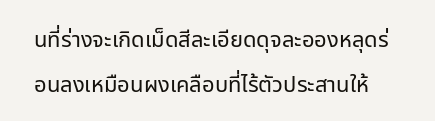นที่ร่างจะเกิดเม็ดสีละเอียดดุจละอองหลุดร่อนลงเหมือนผงเคลือบที่ไร้ตัวประสานให้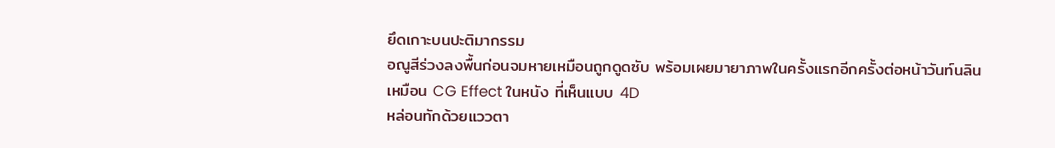ยึดเกาะบนปะติมากรรม
อณูสีร่วงลงพื้นก่อนจมหายเหมือนถูกดูดซับ พร้อมเผยมายาภาพในครั้งแรกอีกครั้งต่อหน้าวันท์นลิน
เหมือน CG Effect ในหนัง ที่เห็นแบบ 4D
หล่อนทักด้วยแววตา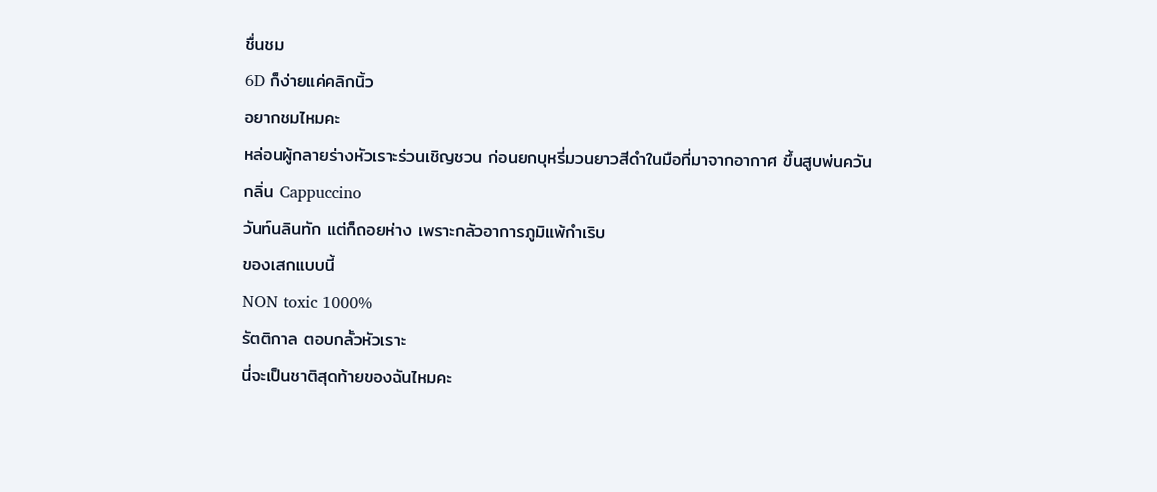ชื่นชม
6D ก็ง่ายแค่คลิกนิ้ว
อยากชมไหมคะ
หล่อนผู้กลายร่างหัวเราะร่วนเชิญชวน ก่อนยกบุหรี่มวนยาวสีดำในมือที่มาจากอากาศ ขึ้นสูบพ่นควัน
กลิ่น Cappuccino
วันท์นลินทัก แต่ก็ถอยห่าง เพราะกลัวอาการภูมิแพ้กำเริบ
ของเสกแบบนี้
NON toxic 1000%
รัตติกาล ตอบกลั้วหัวเราะ
นี่จะเป็นชาติสุดท้ายของฉันไหมคะ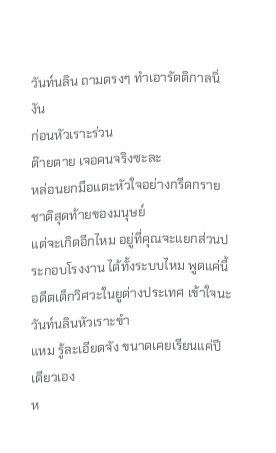วันท์นลิน ถามตรงๆ ทำเอารัตติกาลนิ่งัน
ก่อนหัวเราะร่วน
ต๊ายตาย เจอคนจริงซะละ
หล่อนยกมือแตะหัวใจอย่างกรีดกราย
ชาติสุดท้ายของมนุษย์
แต่จะเกิดอีกไหม อยู่ที่คุณจะแยกส่วนประกอบโรงงาน ได้ทั้งระบบไหม พูดแค่นี้ อดีตเด็กวิศวะในยูต่างประเทศ เข้าใจนะ
วันท์นลินหัวเราะขำ
แหม รู้ละเอียดจัง ขนาดเคยเรียนแค่ปีเดียวเอง
ห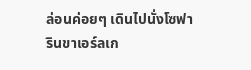ล่อนค่อยๆ เดินไปนั่งโซฟา รินขาเอร์ลเก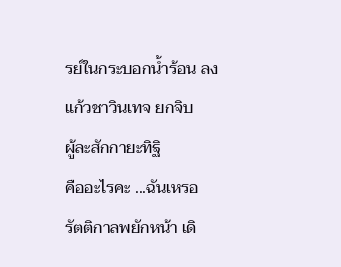รย์ในกระบอกน้ำร้อน ลงแก้วชาวินเทจ ยกจิบ
ผู้ละสักกายะทิฐิ
คืออะไรคะ ...ฉันเหรอ
รัตติกาลพยักหน้า เดิ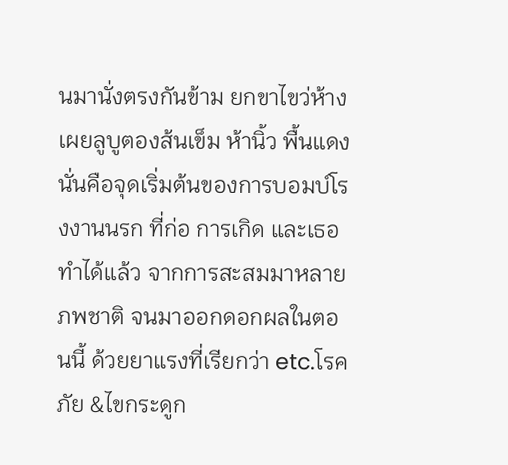นมานั่งตรงกันข้าม ยกขาไขว่ห้าง เผยลูบูตองส้นเข็ม ห้านิ้ว พื้นแดง
นั่นคือจุดเริ่มต้นของการบอมบ์โรงงานนรก ที่ก่อ การเกิด และเธอทำได้แล้ว จากการสะสมมาหลายภพชาติ จนมาออกดอกผลในตอนนี้ ด้วยยาแรงที่เรียกว่า etc.โรคภัย &ไขกระดูก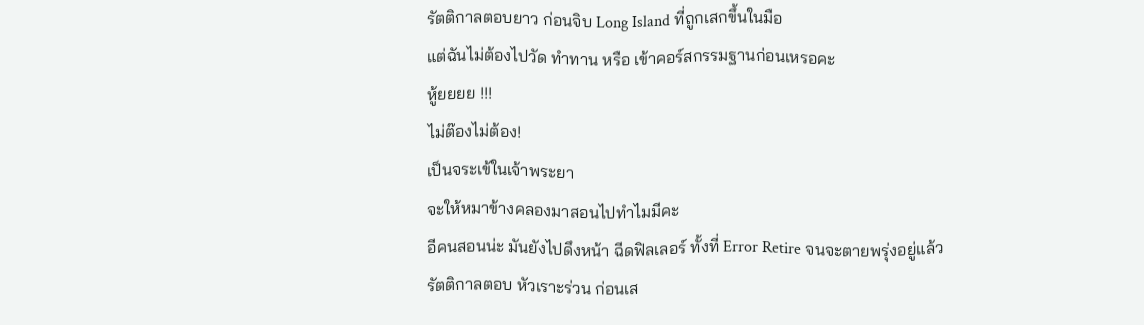รัตติกาลตอบยาว ก่อนจิบ Long Island ที่ถูกเสกขึ้นในมือ
แต่ฉันไม่ต้องไปวัด ทำทาน หรือ เข้าคอร์สกรรมฐานก่อนเหรอคะ
หู้ยยยย !!!
ไม่ต๊องไม่ต้อง!
เป็นจระเข้ในเจ้าพระยา
จะให้หมาข้างคลองมาสอนไปทำไมมีคะ
อีคนสอนน่ะ มันยังไปดึงหน้า ฉีดฟิลเลอร์ ทั้งที่ Error Retire จนจะตายพรุ่งอยู่แล้ว
รัตติกาลตอบ หัวเราะร่วน ก่อนเส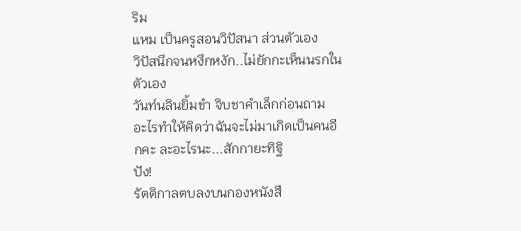ริม
แหม เป็นครูสอนวิปัสนา ส่วนตัวเอง
วิปัสนึกจนหงึกหงัก..ไม่ยักกะเห็นนรกในตัวเอง
วันท์นลินยิ้มขำ จิบชาคำเล็กก่อนถาม
อะไรทำให้คิดว่าฉันจะไม่มาเกิดเป็นคนอีกคะ ละอะไรนะ...สักกายะทิฐิ
ปัง!
รัตติกาลตบลงบนกองหนังสื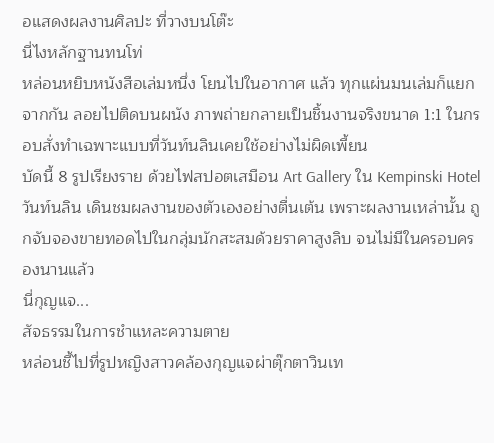อแสดงผลงานศิลปะ ที่วางบนโต๊ะ
นี่ไงหลักฐานทนโท่
หล่อนหยิบหนังสือเล่มหนึ่ง โยนไปในอากาศ แล้ว ทุกแผ่นมนเล่มก็แยกจากกัน ลอยไปติดบนผนัง ภาพถ่ายกลายเป็นชิ้นงานจริงขนาด 1:1 ในกรอบสั่งทำเฉพาะแบบที่วันท์นลินเคยใช้อย่างไม่ผิดเพี้ยน
บัดนี้ 8 รูปเรียงราย ด้วยไฟสปอตเสมือน Art Gallery ใน Kempinski Hotel
วันท์นลิน เดินชมผลงานของตัวเองอย่างตื่นเต้น เพราะผลงานเหล่านั้น ถูกจับจองขายทอดไปในกลุ่มนักสะสมด้วยราคาสูงลิบ จนไม่มีในครอบครองนานแล้ว
นี่กุญแจ...
สัจธรรมในการชำแหละความตาย
หล่อนชี้ไปที่รูปหญิงสาวคล้องกุญแจผ่าตุ๊กตาวินเท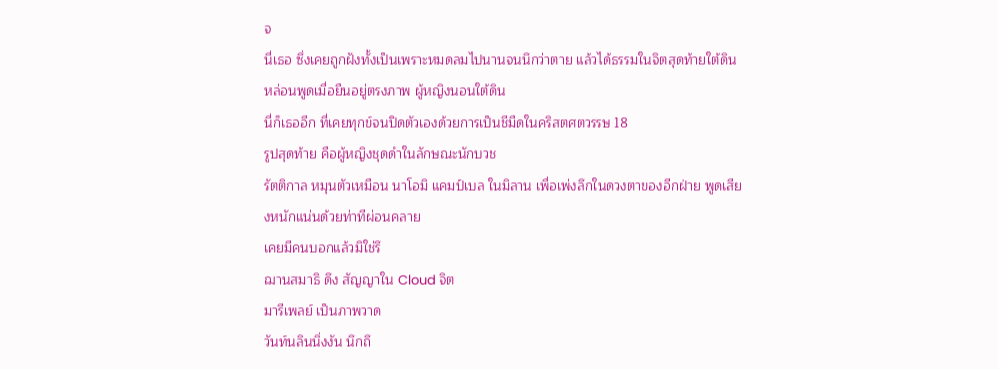จ
นี่เธอ ซึ่งเคยถูกฝังทั้งเป็นเพราะหมดลมไปนานจนนึกว่าตาย แล้วได้ธรรมในจิตสุดท้ายใต้ดิน
หล่อนพูดเมื่อยืนอยู่ตรงภาพ ผู้หญิงนอนใต้ดิน
นี่ก็เธออีก ที่เคยทุกข์จนปิดตัวเองด้วยการเป็นชีมืดในคริสตศตวรรษ 18
รูปสุดท้าย คือผู้หญิงชุดดำในลักษณะนักบวช
รัตติกาล หมุนตัวเหมือน นาโอมิ แคมป์เบล ในมิลาน เพื่อเพ่งลึกในดวงตาของอีกฝ่าย พูดเสียงหนักแน่นด้วยท่าทีผ่อนคลาย
เคยมีคนบอกแล้วมิใช่รึ
ฌานสมาธิ ดึง สัญญาใน Cloud จิต
มารีเพลย์ เป็นภาพวาด
วันท์นลินนิ่งงัน นึกถึ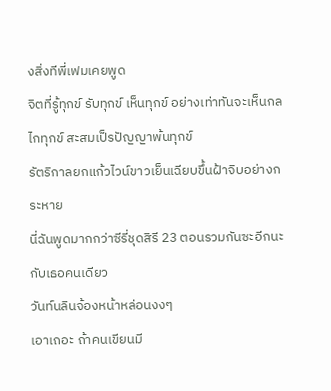งสิ่งทีพี่เฟมเคยพูด
จิตที่รู้ทุกข์ รับทุกข์ เห็นทุกข์ อย่างเท่าทันจะเห็นกลไกทุกข์ สะสมเป็รปัญญาพ้นทุกข์
รัตริกาลยกแก้วไวน์ขาวเย็นเฉียบขึ้นฝ้าจิบอย่างกระหาย
นี่ฉันพูดมากกว่าซีรี่ชุดสิรี 23 ตอนรวมกันซะอีกนะ กับเธอคนเดียว
วันท์นลินจ้องหน้าหล่อนงงๆ
เอาเถอะ ถ้าคนเขียนมี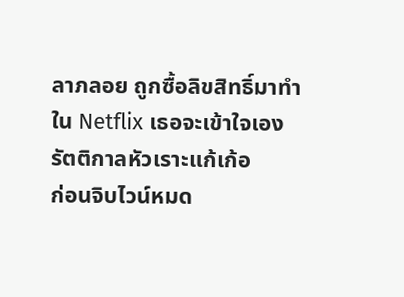ลาภลอย ถูกซื้อลิขสิทธิ์มาทำใน Netflix เธอจะเข้าใจเอง
รัตติกาลหัวเราะแก้เก้อ
ก่อนจิบไวน์หมด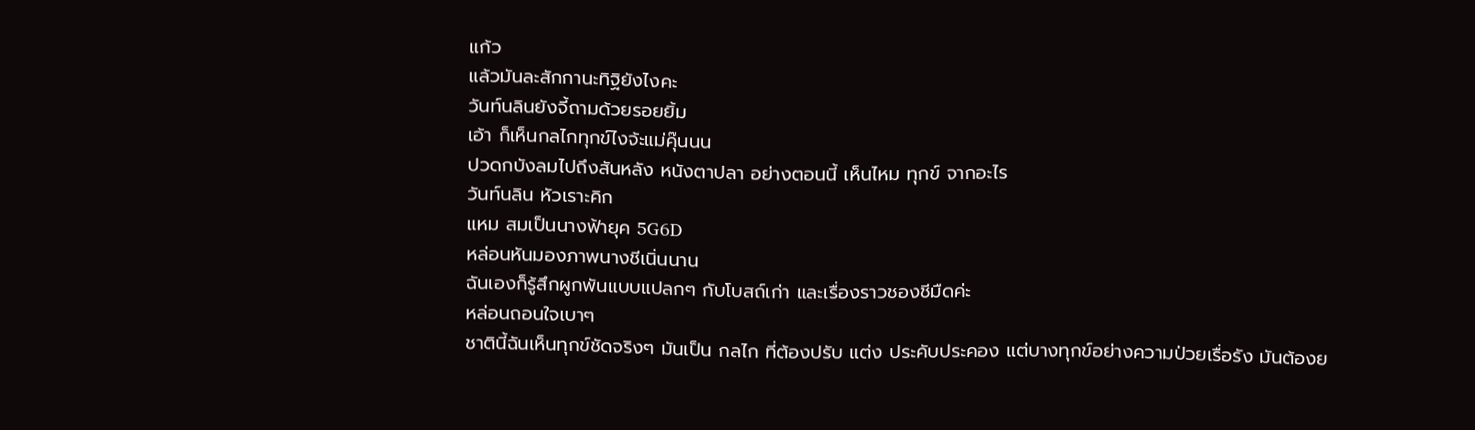แก้ว
แล้วมันละสักกานะทิฐิยังไงคะ
วันท์นลินยังจี้ถามด้วยรอยยิ้ม
เอ้า ก็เห็นกลไกทุกข์ไงจ้ะแม่คุ๊นนน
ปวดกบังลมไปถึงสันหลัง หนังตาปลา อย่างตอนนี้ เห็นไหม ทุกข์ จากอะไร
วันท์นลิน หัวเราะคิก
แหม สมเป็นนางฟ้ายุค 5G6D
หล่อนหันมองภาพนางชีเนิ่นนาน
ฉันเองก็รู้สึกผูกพันแบบแปลกๆ กับโบสถ์เก่า และเรื่องราวชองชีมืดค่ะ
หล่อนถอนใจเบาๆ
ชาตินี้ฉันเห็นทุกข์ชัดจริงๆ มันเป็น กลไก ที่ต้องปรับ แต่ง ประคับประคอง แต่บางทุกข์อย่างความป่วยเรื่อรัง มันต้องย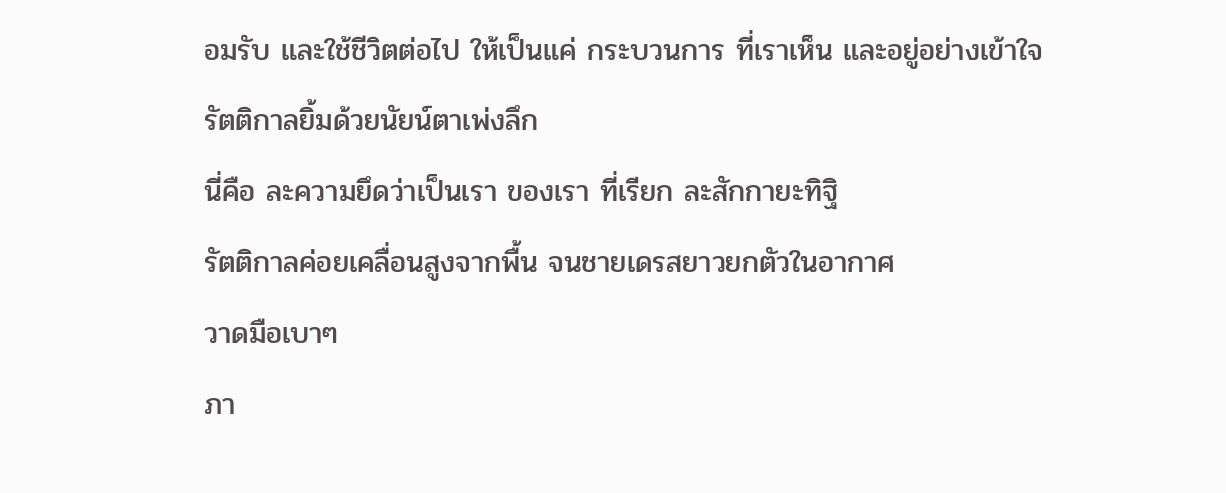อมรับ และใช้ชีวิตต่อไป ให้เป็นแค่ กระบวนการ ที่เราเห็น และอยู่อย่างเข้าใจ
รัตติกาลยิ้มด้วยนัยน์ตาเพ่งลึก
นี่คือ ละความยึดว่าเป็นเรา ของเรา ที่เรียก ละสักกายะทิฐิ
รัตติกาลค่อยเคลื่อนสูงจากพื้น จนชายเดรสยาวยกตัวในอากาศ
วาดมือเบาๆ
ภา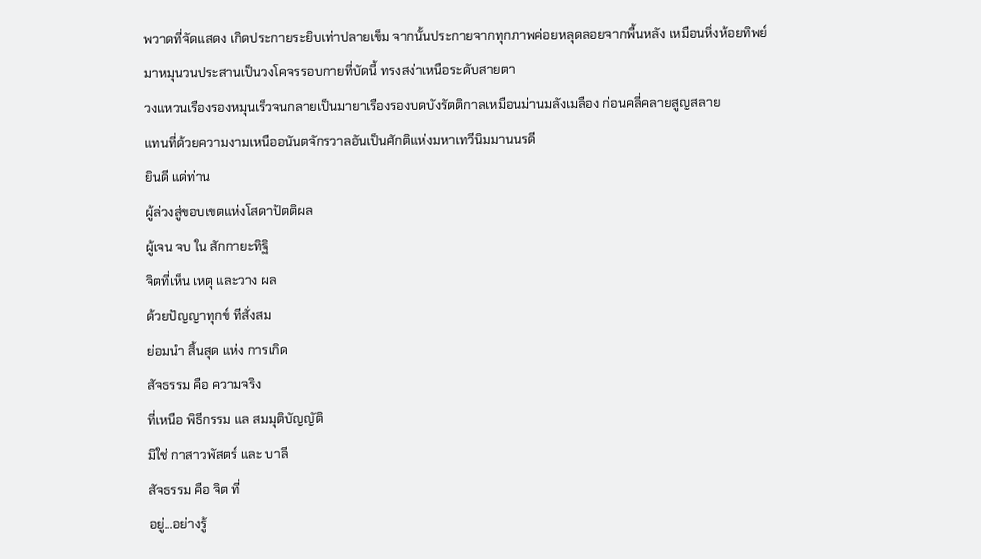พวาดที่จัดแสดง เกิดประกายระยิบเท่าปลายเข็ม จากนั้นประกายจากทุกภาพค่อยหลุดลอยจากพื้นหลัง เหมือนหิ่งห้อยทิพย์มาหมุนวนประสานเป็นวงโคจรรอบกายที่บัดนี้ ทรงสง่าเหนือระดับสายตา
วงแหวนเรืองรองหมุนเร็วจนกลายเป็นมายาเรืองรองบดบังรัตติกาลเหมือนม่านมลังเมลือง ก่อนคลี่คลายสูญสลาย
แทนที่ด้วยความงามเหนืออนันตจักรวาลอันเป็นศักติแห่งมหาเทวีนิมมานนรดี
ยินดี แด่ท่าน
ผู้ล่วงสู่ขอบเขตแห่งโสดาปัตติผล
ผู้เจน จบ ใน สักกายะทิฐิ
จิตที่เห็น เหตุ และวาง ผล
ด้วยปัญญาทุกข์ ทีสั่งสม
ย่อมนำ สิ้นสุด แห่ง การเกิด
สัจธรรม คือ ความจริง
ที่เหนือ พิธีกรรม แล สมมุติบัญญัติ
มิใช่ กาสาวพัสตร์ และ บาลี
สัจธรรม คือ จิต ที่
อยู่...อย่างรู้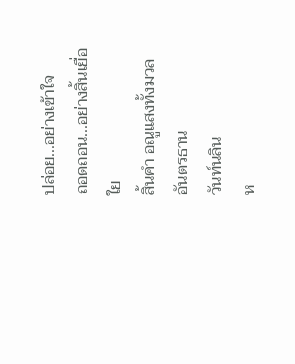ปล่อย...อย่างเข้าใจ
ถอดถอน...อย่างสิ้นเยื่อใย
สิ้นคำ อณูแสงทั้งมวลอันตรธาน
วันท์นลิน
ห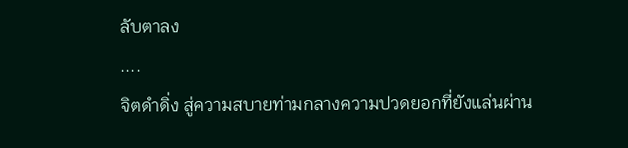ลับตาลง
....
จิตดำดิ่ง สู่ความสบายท่ามกลางความปวดยอกที่ยังแล่นผ่าน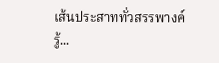เส้นประสาททั่วสรรพางค์
รู้...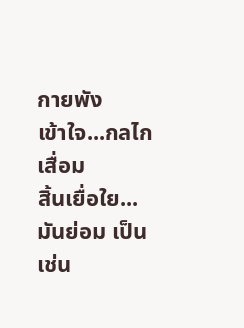กายพัง
เข้าใจ...กลไกเสื่อม
สิ้นเยื่อใย...มันย่อม เป็น เช่น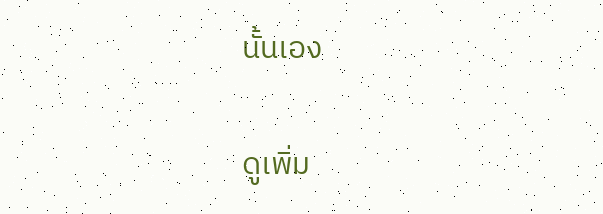นั้นเอง

ดูเพิ่ม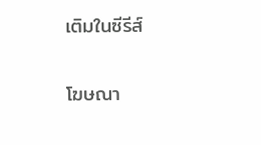เติมในซีรีส์

โฆษณา